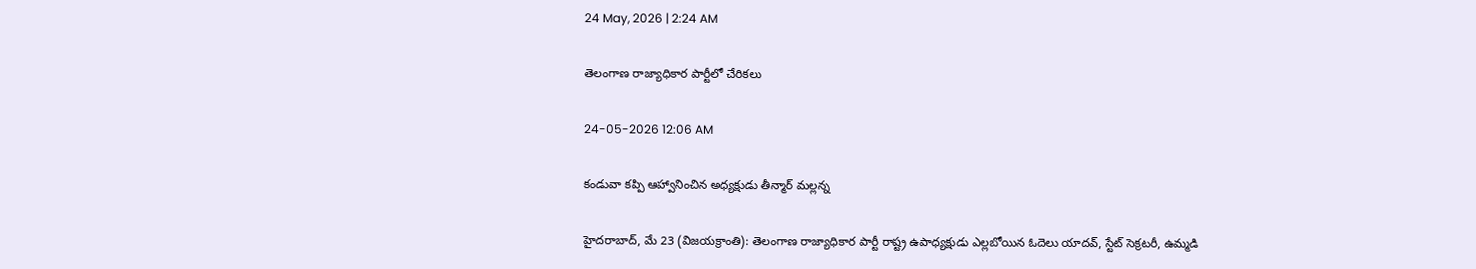24 May, 2026 | 2:24 AM

తెలంగాణ రాజ్యాధికార పార్టీలో చేరికలు

24-05-2026 12:06 AM

కండువా కప్పి ఆహ్వానించిన అధ్యక్షుడు తీన్మార్ మల్లన్న

హైదరాబాద్, మే 23 (విజయక్రాంతి): తెలంగాణ రాజ్యాధికార పార్టీ రాష్ట్ర ఉపాధ్యక్షుడు ఎల్లబోయిన ఓదెలు యాదవ్, స్టేట్ సెక్రటరీ, ఉమ్మడి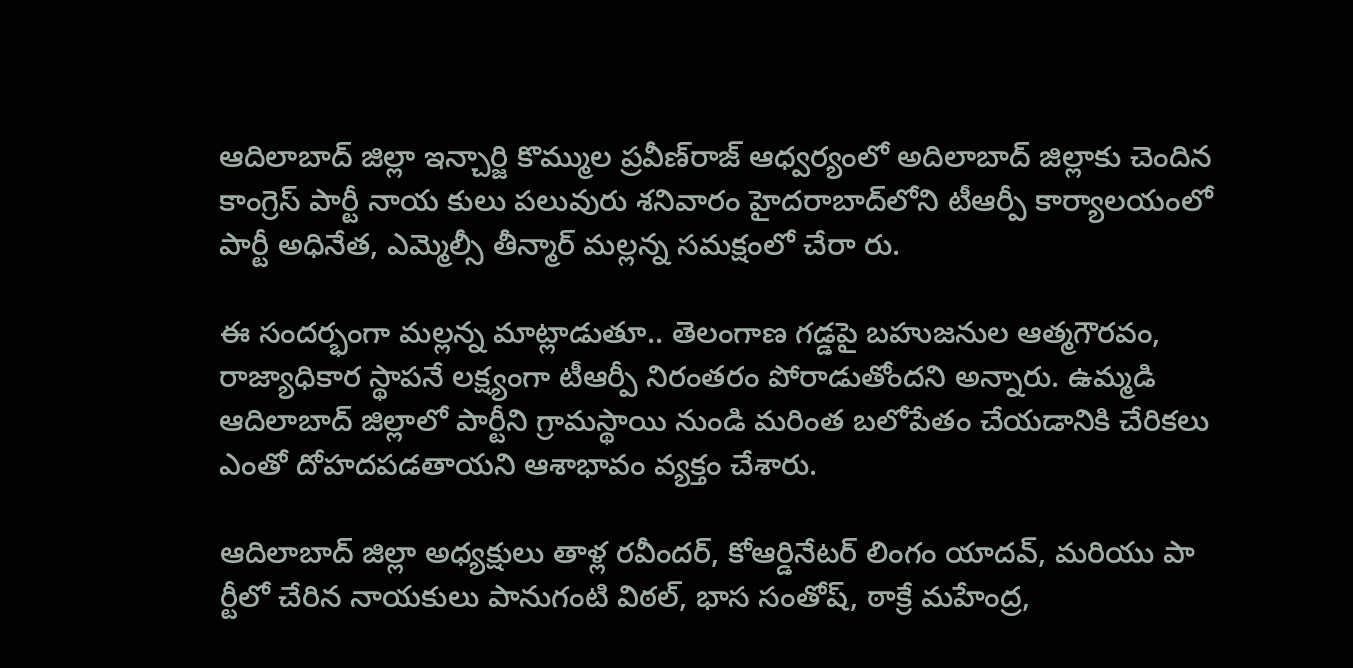ఆదిలాబాద్ జిల్లా ఇన్చార్జి కొమ్ముల ప్రవీణ్‌రాజ్ ఆధ్వర్యంలో అదిలాబాద్ జిల్లాకు చెందిన కాంగ్రెస్ పార్టీ నాయ కులు పలువురు శనివారం హైదరాబాద్‌లోని టీఆర్పీ కార్యాలయంలో పార్టీ అధినేత, ఎమ్మెల్సీ తీన్మార్ మల్లన్న సమక్షంలో చేరా రు.

ఈ సందర్భంగా మల్లన్న మాట్లాడుతూ.. తెలంగాణ గడ్డపై బహుజనుల ఆత్మగౌరవం, రాజ్యాధికార స్థాపనే లక్ష్యంగా టీఆర్పీ నిరంతరం పోరాడుతోందని అన్నారు. ఉమ్మడి ఆదిలాబాద్ జిల్లాలో పార్టీని గ్రామస్థాయి నుండి మరింత బలోపేతం చేయడానికి చేరికలు ఎంతో దోహదపడతాయని ఆశాభావం వ్యక్తం చేశారు.

ఆదిలాబాద్ జిల్లా అధ్యక్షులు తాళ్ల రవీందర్, కోఆర్డినేటర్ లింగం యాదవ్, మరియు పా ర్టీలో చేరిన నాయకులు పానుగంటి విఠల్, భాస సంతోష్, ఠాక్రే మహేంద్ర,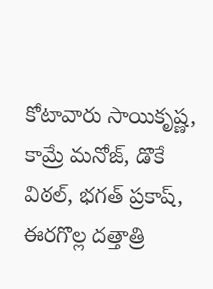కోటావారు సాయికృష్ణ, కామ్రే మనోజ్, డొకే విఠల్, భగత్ ప్రకాష్, ఈరగొల్ల దత్తాత్రి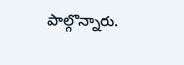పాల్గొన్నారు.